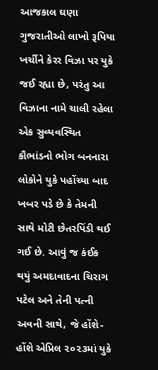આજકાલ ઘણા ગુજરાતીઓ લાખો રૂપિયા ખર્ચીને કેરર વિઝા પર યુકે જઈ રહ્યા છે, પરંતુ આ વિઝાના નામે ચાલી રહેલા એક સુવ્યવસ્થિત કૌભાંડનો ભોગ બનનારા લોકોને યુકે પહોંચ્યા બાદ ખબર પડે છે કે તેમની સાથે મોટી છેતરપિંડી થઈ ગઈ છે. આવું જ કંઈક થયું અમદાવાદના ચિરાગ પટેલ અને તેની પત્ની અવની સાથે, જે હોંશે-હોંશે એપ્રિલ ૨૦૨૩માં યુકે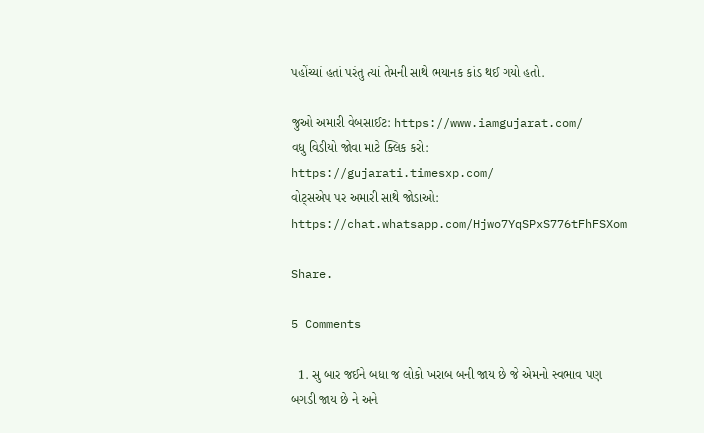પહોંચ્યાં હતાં પરંતુ ત્યાં તેમની સાથે ભયાનક કાંડ થઈ ગયો હતો.

જુઓ અમારી વેબસાઈટ: https://www.iamgujarat.com/
વધુ વિડીયો જોવા માટે ક્લિક કરો: https://gujarati.timesxp.com/
વોટ્સએપ પર અમારી સાથે જોડાઓ: https://chat.whatsapp.com/Hjwo7YqSPxS776tFhFSXom

Share.

5 Comments

  1. સુ બાર જઈને બધા જ લોકો ખરાબ બની જાય છે જે એમનો સ્વભાવ પણ બગડી જાય છે ને અને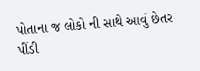પોતાના જ લોકો ની સાથે આવું છેતર પીંડી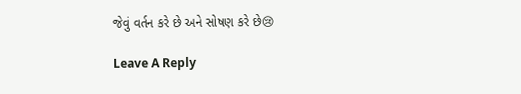જેવું વર્તન કરે છે અને સોષણ કરે છે😢

Leave A Reply